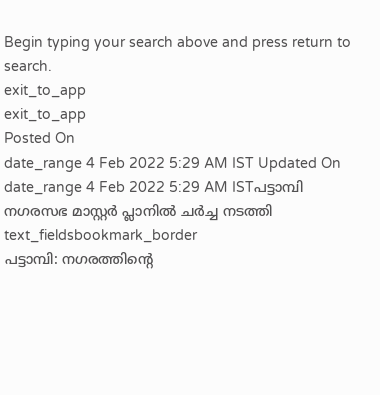Begin typing your search above and press return to search.
exit_to_app
exit_to_app
Posted On
date_range 4 Feb 2022 5:29 AM IST Updated On
date_range 4 Feb 2022 5:29 AM ISTപട്ടാമ്പി നഗരസഭ മാസ്റ്റർ പ്ലാനിൽ ചർച്ച നടത്തി
text_fieldsbookmark_border
പട്ടാമ്പി: നഗരത്തിന്റെ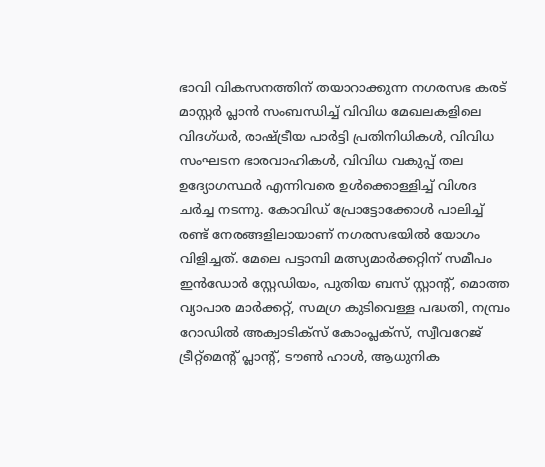ഭാവി വികസനത്തിന് തയാറാക്കുന്ന നഗരസഭ കരട് മാസ്റ്റർ പ്ലാൻ സംബന്ധിച്ച് വിവിധ മേഖലകളിലെ വിദഗ്ധർ, രാഷ്ട്രീയ പാർട്ടി പ്രതിനിധികൾ, വിവിധ സംഘടന ഭാരവാഹികൾ, വിവിധ വകുപ്പ് തല ഉദ്യോഗസ്ഥർ എന്നിവരെ ഉൾക്കൊള്ളിച്ച് വിശദ ചർച്ച നടന്നു. കോവിഡ് പ്രോട്ടോക്കോൾ പാലിച്ച് രണ്ട് നേരങ്ങളിലായാണ് നഗരസഭയിൽ യോഗം വിളിച്ചത്. മേലെ പട്ടാമ്പി മത്സ്യമാർക്കറ്റിന് സമീപം ഇൻഡോർ സ്റ്റേഡിയം, പുതിയ ബസ് സ്റ്റാന്റ്, മൊത്ത വ്യാപാര മാർക്കറ്റ്, സമഗ്ര കുടിവെള്ള പദ്ധതി, നമ്പ്രം റോഡിൽ അക്വാടിക്സ് കോംപ്ലക്സ്, സ്വീവറേജ് ട്രീറ്റ്മെന്റ് പ്ലാന്റ്, ടൗൺ ഹാൾ, ആധുനിക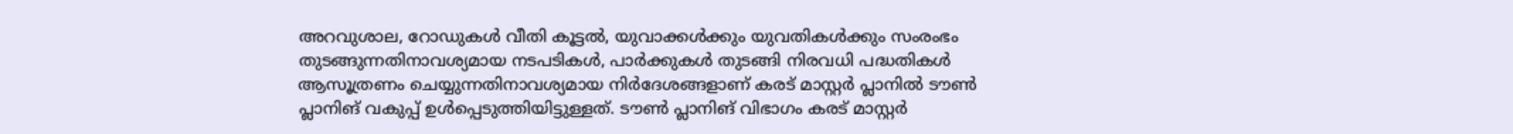അറവുശാല, റോഡുകൾ വീതി കൂട്ടൽ, യുവാക്കൾക്കും യുവതികൾക്കും സംരംഭം തുടങ്ങുന്നതിനാവശ്യമായ നടപടികൾ, പാർക്കുകൾ തുടങ്ങി നിരവധി പദ്ധതികൾ ആസൂത്രണം ചെയ്യുന്നതിനാവശ്യമായ നിർദേശങ്ങളാണ് കരട് മാസ്റ്റർ പ്ലാനിൽ ടൗൺ പ്ലാനിങ് വകുപ്പ് ഉൾപ്പെടുത്തിയിട്ടുള്ളത്. ടൗൺ പ്ലാനിങ് വിഭാഗം കരട് മാസ്റ്റർ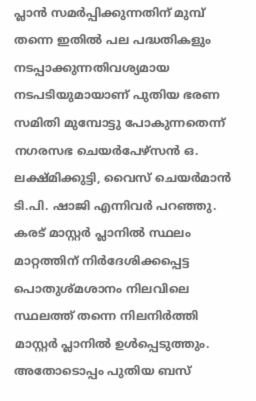പ്ലാൻ സമർപ്പിക്കുന്നതിന് മുമ്പ് തന്നെ ഇതിൽ പല പദ്ധതികളും നടപ്പാക്കുന്നതിവശ്യമായ നടപടിയുമായാണ് പുതിയ ഭരണ സമിതി മുമ്പോട്ടു പോകുന്നതെന്ന് നഗരസഭ ചെയർപേഴ്സൻ ഒ. ലക്ഷ്മിക്കുട്ടി, വൈസ് ചെയർമാൻ ടി.പി. ഷാജി എന്നിവർ പറഞ്ഞു. കരട് മാസ്റ്റർ പ്ലാനിൽ സ്ഥലം മാറ്റത്തിന് നിർദേശിക്കപ്പെട്ട പൊതുശ്മശാനം നിലവിലെ സ്ഥലത്ത് തന്നെ നിലനിർത്തി മാസ്റ്റർ പ്ലാനിൽ ഉൾപ്പെടുത്തും. അതോടൊപ്പം പുതിയ ബസ്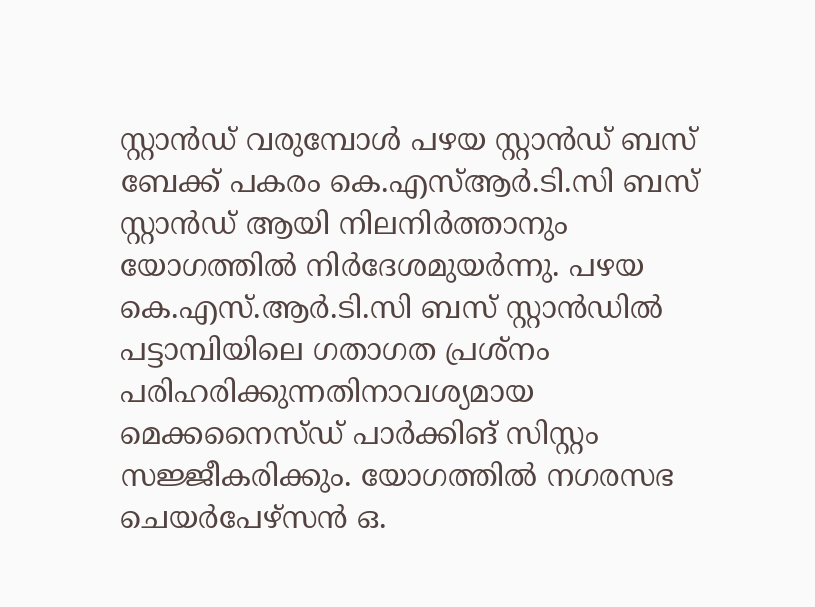സ്റ്റാൻഡ് വരുമ്പോൾ പഴയ സ്റ്റാൻഡ് ബസ് ബേക്ക് പകരം കെ.എസ്ആർ.ടി.സി ബസ് സ്റ്റാൻഡ് ആയി നിലനിർത്താനും യോഗത്തിൽ നിർദേശമുയർന്നു. പഴയ കെ.എസ്.ആർ.ടി.സി ബസ് സ്റ്റാൻഡിൽ പട്ടാമ്പിയിലെ ഗതാഗത പ്രശ്നം പരിഹരിക്കുന്നതിനാവശ്യമായ മെക്കനൈസ്ഡ് പാർക്കിങ് സിസ്റ്റം സജ്ജീകരിക്കും. യോഗത്തിൽ നഗരസഭ ചെയർപേഴ്സൻ ഒ.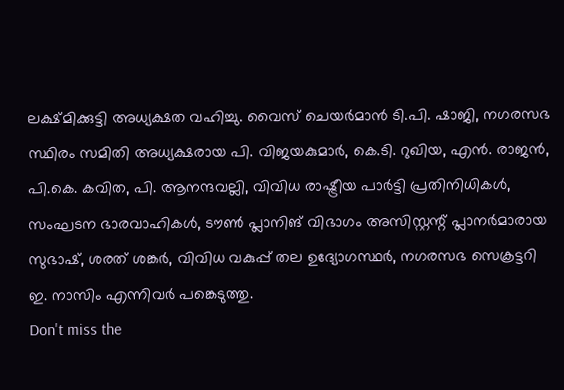ലക്ഷ്മിക്കുട്ടി അധ്യക്ഷത വഹിച്ചു. വൈസ് ചെയർമാൻ ടി.പി. ഷാജി, നഗരസഭ സ്ഥിരം സമിതി അധ്യക്ഷരായ പി. വിജയകുമാർ, കെ.ടി. റുഖിയ, എൻ. രാജൻ, പി.കെ. കവിത, പി. ആനന്ദവല്ലി, വിവിധ രാഷ്ട്രീയ പാർട്ടി പ്രതിനിധികൾ, സംഘടന ഭാരവാഹികൾ, ടൗൺ പ്ലാനിങ് വിഭാഗം അസിസ്റ്റന്റ് പ്ലാനർമാരായ സുഭാഷ്, ശരത് ശങ്കർ, വിവിധ വകുപ്പ് തല ഉദ്യോഗസ്ഥർ, നഗരസഭ സെക്രട്ടറി ഇ. നാസിം എന്നിവർ പങ്കെടുത്തു.
Don't miss the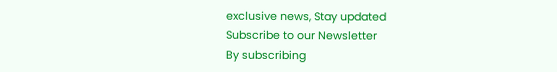exclusive news, Stay updated
Subscribe to our Newsletter
By subscribing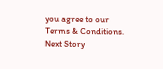you agree to our Terms & Conditions.
Next Story